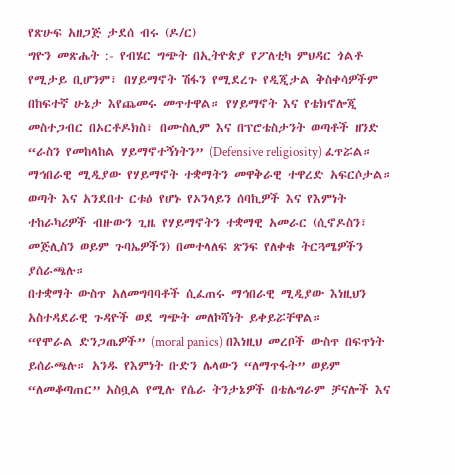የጽሁፍ አዘጋጅ ታደሰ ብሩ (ዶ/ር)
ግዮን መጽሔት :- የብሄር ግጭት በኢትዮጵያ የፖለቲካ ምህዳር ጎልቶ የሚታይ ቢሆንም፣ በሃይማኖት ሽፋን የሚደረጉ የዲጂታል ቅስቀሳዎችም በከፍተኛ ሁኔታ እየጨመሩ መጥተዋል። የሃይማኖት እና የቴክኖሎጂ መስተጋብር በኦርቶዶክስ፣ በሙስሊም እና በፕሮቴስታንት ወጣቶች ዘንድ “ራስን የመከላከል ሃይማኖተኝነትን” (Defensive religiosity) ፈጥሯል።
ማኅበራዊ ሚዲያው የሃይማኖት ተቋማትን መዋቅራዊ ተዋረድ አፍርሶታል። ወጣት እና አንደበተ ርቱዕ የሆኑ የኦንላይን ሰባኪዎች እና የእምነት ተከራካሪዎች ብዙውን ጊዜ የሃይማኖትን ተቋማዊ አመራር (ሲኖዶስን፣ መጅሊስን ወይም ጉባኤዎችን) በመተላለፍ ጽንፍ የለቀቁ ትርጓሜዎችን ያሰራጫሉ።
በተቋማት ውስጥ አለመግባባቶች ሲፈጠሩ ማኅበራዊ ሚዲያው እነዚህን አስተዳደራዊ ጉዳዮች ወደ ግጭት መለኮሻነት ይቀይሯቸዋል።
“የሞራል ድንጋጤዎች” (moral panics) በእነዚህ መረቦች ውስጥ በፍጥነት ይሰራጫሉ። አንዱ የእምነት ቡድን ሌላውን “ለማጥፋት” ወይም “ለመቆጣጠር” አስቧል የሚሉ የሴራ ትንታኔዎች በቴሌግራም ቻናሎች እና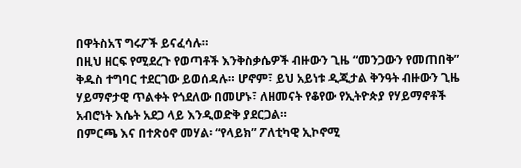በዋትስአፕ ግሩፖች ይናፈሳሉ።
በዚህ ዘርፍ የሚደረጉ የወጣቶች እንቅስቃሴዎች ብዙውን ጊዜ “መንጋውን የመጠበቅ” ቅዱስ ተግባር ተደርገው ይወሰዳሉ። ሆኖም፣ ይህ አይነቱ ዲጂታል ቅንዓት ብዙውን ጊዜ ሃይማኖታዊ ጥልቀት የጎደለው በመሆኑ፣ ለዘመናት የቆየው የኢትዮጵያ የሃይማኖቶች አብሮነት እሴት አደጋ ላይ እንዲወድቅ ያደርጋል።
በምርጫ እና በተጽዕኖ መሃል፡ “የላይክ” ፖለቲካዊ ኢኮኖሚ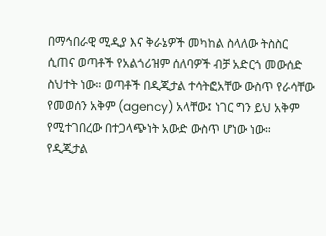በማኅበራዊ ሚዲያ እና ቅራኔዎች መካከል ስላለው ትስስር ሲጠና ወጣቶች የአልጎሪዝም ሰለባዎች ብቻ አድርጎ መውሰድ ስህተት ነው። ወጣቶች በዲጂታል ተሳትፎአቸው ውስጥ የራሳቸው የመወሰን አቅም (agency) አላቸው፤ ነገር ግን ይህ አቅም የሚተገበረው በተጋላጭነት አውድ ውስጥ ሆነው ነው።
የዲጂታል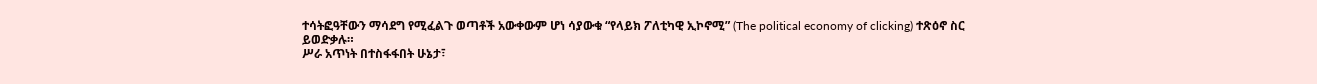ተሳትፎዓቸውን ማሳደግ የሚፈልጉ ወጣቶች አውቀውም ሆነ ሳያውቁ “የላይክ ፖለቲካዊ ኢኮኖሚ” (The political economy of clicking) ተጽዕኖ ስር ይወድቃሉ።
ሥራ አጥነት በተስፋፋበት ሁኔታ፣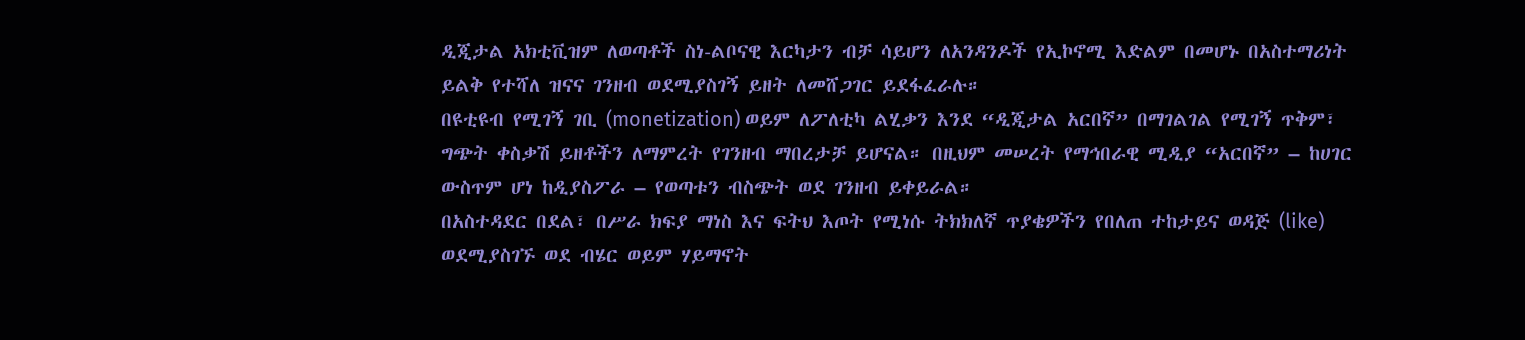ዲጂታል አክቲቪዝም ለወጣቶች ስነ-ልቦናዊ እርካታን ብቻ ሳይሆን ለአንዳንዶች የኢኮኖሚ እድልም በመሆኑ በአስተማሪነት ይልቅ የተሻለ ዝናና ገንዘብ ወደሚያስገኝ ይዘት ለመሸጋገር ይደፋፈራሉ።
በዩቲዩብ የሚገኝ ገቢ (monetization) ወይም ለፖለቲካ ልሂቃን እንደ “ዲጂታል አርበኛ” በማገልገል የሚገኝ ጥቅም፣ ግጭት ቀስቃሽ ይዘቶችን ለማምረት የገንዘብ ማበረታቻ ይሆናል። በዚህም መሠረት የማኅበራዊ ሚዲያ “አርበኛ” – ከሀገር ውስጥም ሆነ ከዲያስፖራ – የወጣቱን ብስጭት ወደ ገንዘብ ይቀይራል።
በአስተዳደር በደል፣ በሥራ ክፍያ ማነስ እና ፍትህ እጦት የሚነሱ ትክክለኛ ጥያቄዎችን የበለጠ ተከታይና ወዳጅ (like) ወደሚያስገኙ ወደ ብሄር ወይም ሃይማኖት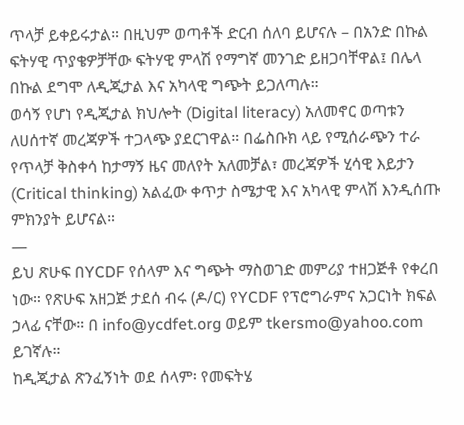ጥላቻ ይቀይሩታል። በዚህም ወጣቶች ድርብ ሰለባ ይሆናሉ – በአንድ በኩል ፍትሃዊ ጥያቄዎቻቸው ፍትሃዊ ምላሽ የማግኛ መንገድ ይዘጋባቸዋል፤ በሌላ በኩል ደግሞ ለዲጂታል እና አካላዊ ግጭት ይጋለጣሉ።
ወሳኝ የሆነ የዲጂታል ክህሎት (Digital literacy) አለመኖር ወጣቱን ለሀሰተኛ መረጃዎች ተጋላጭ ያደርገዋል። በፌስቡክ ላይ የሚሰራጭን ተራ የጥላቻ ቅስቀሳ ከታማኝ ዜና መለየት አለመቻል፣ መረጃዎች ሂሳዊ እይታን (Critical thinking) አልፈው ቀጥታ ስሜታዊ እና አካላዊ ምላሽ እንዲሰጡ ምክንያት ይሆናል።
—
ይህ ጽሁፍ በYCDF የሰላም እና ግጭት ማስወገድ መምሪያ ተዘጋጅቶ የቀረበ ነው። የጽሁፍ አዘጋጅ ታደሰ ብሩ (ዶ/ር) የYCDF የፕሮግራምና አጋርነት ክፍል ኃላፊ ናቸው። በ info@ycdfet.org ወይም tkersmo@yahoo.com ይገኛሉ።
ከዲጂታል ጽንፈኝነት ወደ ሰላም፡ የመፍትሄ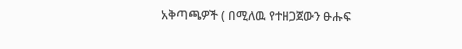አቅጣጫዎች ( በሚለዉ የተዘጋጀውን ፁሑፍ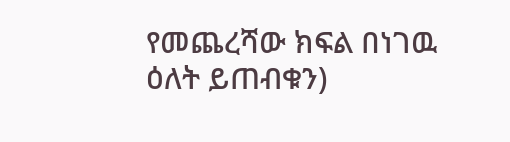የመጨረሻው ክፍል በነገዉ ዕለት ይጠብቁን)